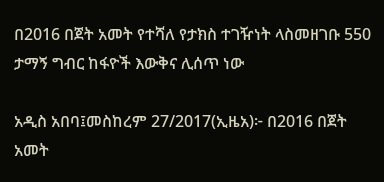በ2016 በጀት አመት የተሻለ የታክስ ተገዥነት ላስመዘገቡ 550 ታማኝ ግብር ከፋዮች እውቅና ሊሰጥ ነው

አዲስ አበባ፤መስከረም 27/2017(ኢዜአ)፦ በ2016 በጀት አመት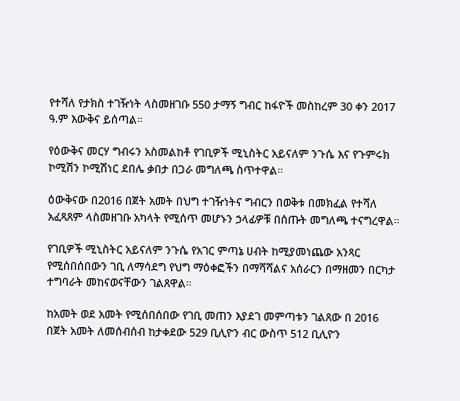የተሻለ የታክስ ተገዥነት ላስመዘገቡ 550 ታማኝ ግብር ከፋዮች መስከረም 30 ቀን 2017 ዓ.ም እውቅና ይሰጣል።

የዕውቅና መርሃ ግብሩን አስመልከቶ የገቢዎች ሚኒስትር አይናለም ንጉሴ እና የጉምሩክ ኮሚሽን ኮሚሽነር ደበሌ ቃበታ በጋራ መግለጫ ስጥተዋል።

ዕውቅናው በ2016 በጀት አመት በህግ ተገዥነትና ግብርን በወቅቱ በመክፈል የተሻለ አፈጻጸም ላስመዘገቡ አካላት የሚሰጥ መሆኑን ኃላፊዎቹ በሰጡት መግለጫ ተናግረዋል።

የገቢዎች ሚኒስትር አይናለም ንጉሴ የአገር ምጣኔ ሀብት ከሚያመነጨው አንጻር የሚሰበሰበውን ገቢ ለማሳደግ የህግ ማዕቀፎችን በማሻሻልና አሰራርን በማዘመን በርካታ ተግባራት መከናወናቸውን ገልጸዋል።

ከአመት ወደ አመት የሚሰበሰበው የገቢ መጠን እያደገ መምጣቱን ገልጸው በ 2016 በጀት አመት ለመሰብሰብ ከታቀደው 529 ቢሊዮን ብር ውስጥ 512 ቢሊዮን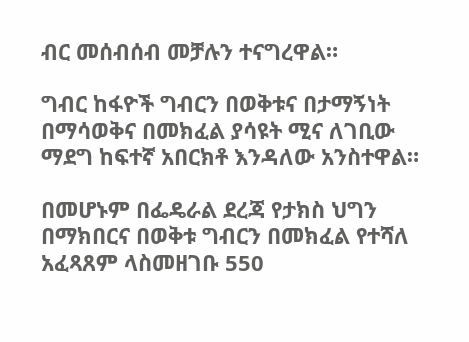ብር መሰብሰብ መቻሉን ተናግረዋል።

ግብር ከፋዮች ግብርን በወቅቱና በታማኝነት በማሳወቅና በመክፈል ያሳዩት ሚና ለገቢው ማደግ ከፍተኛ አበርክቶ እንዳለው አንስተዋል።

በመሆኑም በፌዴራል ደረጃ የታክስ ህግን በማክበርና በወቅቱ ግብርን በመክፈል የተሻለ አፈጻጸም ላስመዘገቡ 550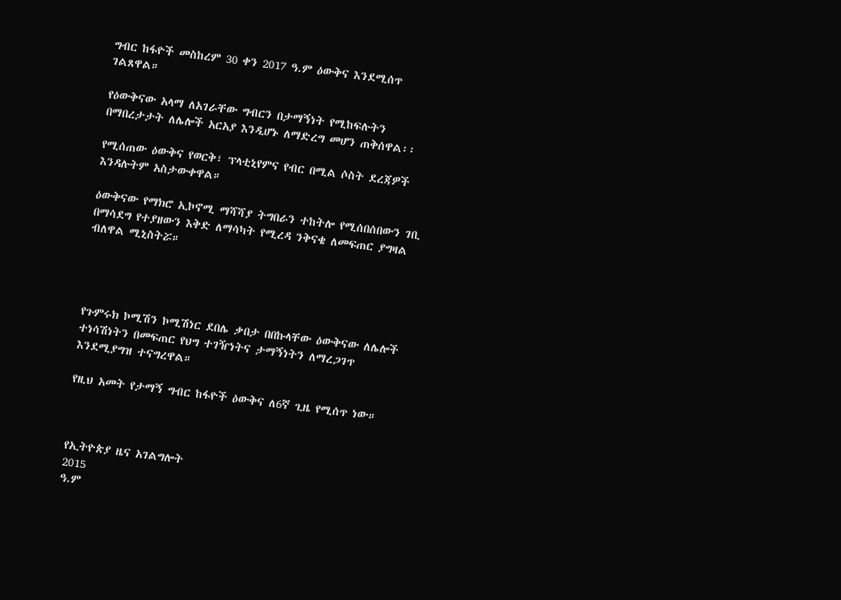ግብር ከፋዮች መስከረም 30 ቀን 2017 ዓ.ም ዕውቅና እንደሚሰጥ ገልጸዋል።

የዕውቅናው አላማ ለአገራቸው ግብርን በታማኝነት የሚከፍሉትን በማበረታታት ለሌሎች አርአያ እንዲሆኑ ለማድረግ መሆን ጠቅሰዋል፡፡

የሚሰጠው ዕውቅና የወርቅ፣ ፕላቲኒየምና የብር በሚል ሶስት ደረጃዎች እንዳሉትም አስታውቀዋል።

ዕውቅናው የማክሮ ኢኮኖሚ ማሻሻያ ትግበራን ተከትሎ የሚሰበሰበውን ገቢ በማሳደግ የተያዘውን እቅድ ለማሳካት የሚረዳ ንቅናቄ ለመፍጠር ያግዛል ብለዋል ሚኒስትሯ።




የጉምሩክ ኮሚሽን ኮሚሽነር ደበሌ ቃበታ በበኩላቸው ዕውቅናው ለሌሎች ተነሳሽነትን በመፍጠር የህግ ተገዥነትና ታማኝነትን ለማረጋገጥ እንደሚያግዝ ተናግረዋል።

የዚህ አመት የታማኝ ግብር ከፋዮች ዕውቅና ለ6ኛ ጊዜ የሚሰጥ ነው።



የኢትዮጵያ ዜና አገልግሎት
2015
ዓ.ም